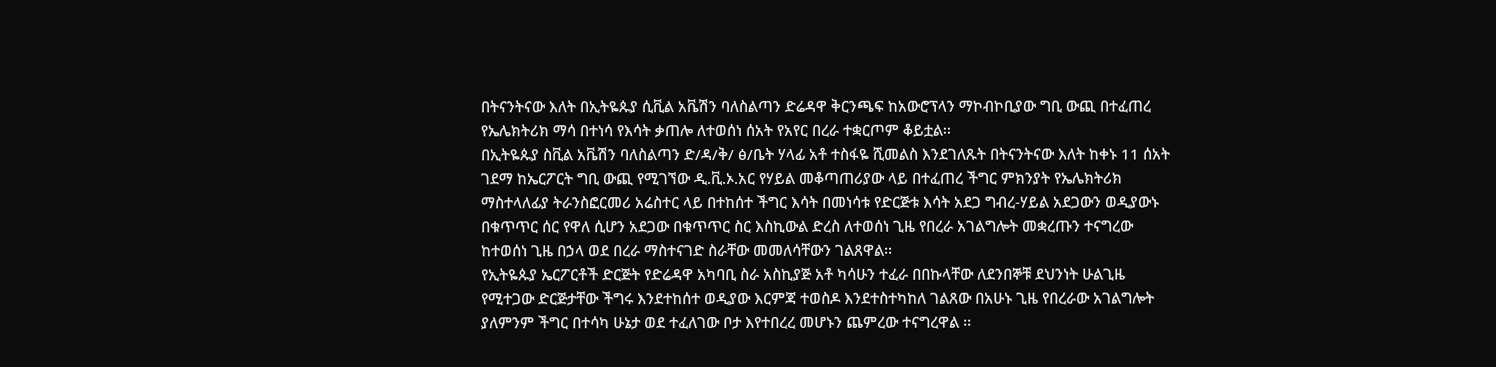በትናንትናው እለት በኢትዬጱያ ሲቪል አቬሽን ባለስልጣን ድሬዳዋ ቅርንጫፍ ከአውሮፕላን ማኮብኮቢያው ግቢ ውጪ በተፈጠረ የኤሌክትሪክ ማሳ በተነሳ የእሳት ቃጠሎ ለተወሰነ ሰአት የአየር በረራ ተቋርጦም ቆይቷል፡፡
በኢትዬጱያ ስቪል አቬሽን ባለስልጣን ድ/ዳ/ቅ/ ፅ/ቤት ሃላፊ አቶ ተስፋዬ ሺመልስ እንደገለጹት በትናንትናው እለት ከቀኑ 11 ሰአት ገደማ ከኤርፖርት ግቢ ውጪ የሚገኘው ዲ.ቪ.ኦ.አር የሃይል መቆጣጠሪያው ላይ በተፈጠረ ችግር ምክንያት የኤሌክትሪክ ማስተላለፊያ ትራንስፎርመሪ አሬስተር ላይ በተከሰተ ችግር እሳት በመነሳቱ የድርጅቱ እሳት አደጋ ግብረ-ሃይል አደጋውን ወዲያውኑ በቁጥጥር ሰር የዋለ ሲሆን አደጋው በቁጥጥር ስር እስኪውል ድረስ ለተወሰነ ጊዜ የበረራ አገልግሎት መቋረጡን ተናግረው ከተወሰነ ጊዜ በኃላ ወደ በረራ ማስተናገድ ስራቸው መመለሳቸውን ገልጸዋል፡፡
የኢትዬጱያ ኤርፖርቶች ድርጅት የድሬዳዋ አካባቢ ስራ አስኪያጅ አቶ ካሳሁን ተፈራ በበኩላቸው ለደንበኞቹ ደህንነት ሁልጊዜ የሚተጋው ድርጅታቸው ችግሩ እንደተከሰተ ወዲያው እርምጃ ተወስዶ እንደተስተካከለ ገልጸው በአሁኑ ጊዜ የበረራው አገልግሎት ያለምንም ችግር በተሳካ ሁኔታ ወደ ተፈለገው ቦታ እየተበረረ መሆኑን ጨምረው ተናግረዋል ፡፡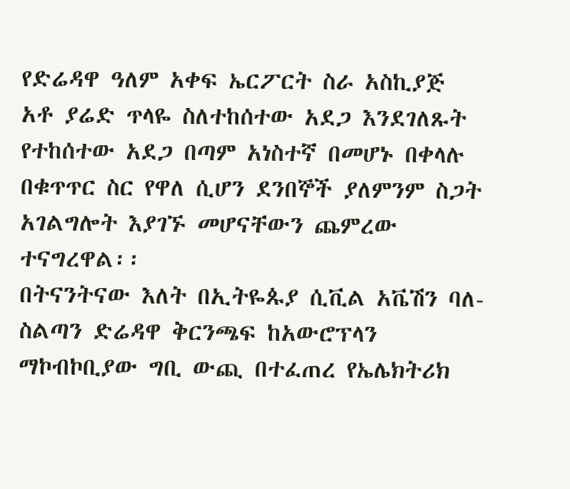የድሬዳዋ ዓለም አቀፍ ኤርፖርት ስራ አስኪያጅ አቶ ያሬድ ጥላዬ ስለተከሰተው አደጋ እንደገለጹት የተከሰተው አደጋ በጣም አነስተኛ በመሆኑ በቀላሉ በቁጥጥር ስር የዋለ ሲሆን ደንበኞች ያለምንም ስጋት አገልግሎት እያገኙ መሆናቸውን ጨምረው ተናግረዋል፡፡
በትናንትናው እለት በኢትዬጱያ ሲቪል አቬሽን ባለ-ስልጣን ድሬዳዋ ቅርንጫፍ ከአውሮፕላን ማኮብኮቢያው ግቢ ውጪ በተፈጠረ የኤሌክትሪክ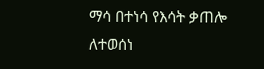ማሳ በተነሳ የእሳት ቃጠሎ ለተወሰነ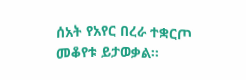ሰአት የአየር በረራ ተቋርጦ መቆየቱ ይታወቃል፡፡